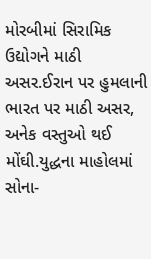મોરબીમાં સિરામિક ઉદ્યોગને માઠી અસર.ઈરાન પર હુમલાની ભારત પર માઠી અસર, અનેક વસ્તુઓ થઈ મોંઘી.યુદ્ધના માહોલમાં સોના-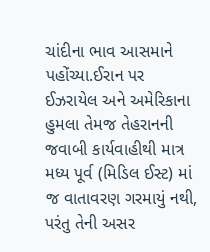ચાંદીના ભાવ આસમાને પહોંચ્યા.ઈરાન પર ઈઝરાયેલ અને અમેરિકાના હુમલા તેમજ તેહરાનની જવાબી કાર્યવાહીથી માત્ર મધ્ય પૂર્વ (મિડિલ ઈસ્ટ) માં જ વાતાવરણ ગરમાયું નથી, પરંતુ તેની અસર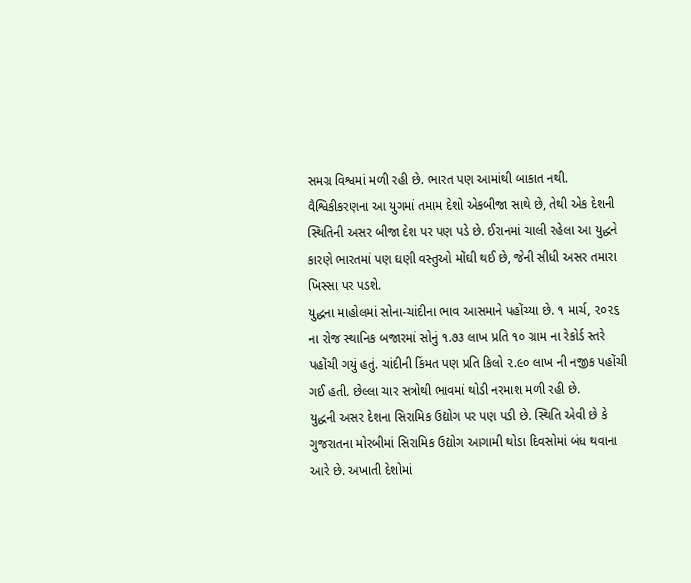સમગ્ર વિશ્વમાં મળી રહી છે. ભારત પણ આમાંથી બાકાત નથી. વૈશ્વિકીકરણના આ યુગમાં તમામ દેશો એકબીજા સાથે છે, તેથી એક દેશની સ્થિતિની અસર બીજા દેશ પર પણ પડે છે. ઈરાનમાં ચાલી રહેલા આ યુદ્ધને કારણે ભારતમાં પણ ઘણી વસ્તુઓ મોંઘી થઈ છે, જેની સીધી અસર તમારા ખિસ્સા પર પડશે.
યુદ્ધના માહોલમાં સોના-ચાંદીના ભાવ આસમાને પહોંચ્યા છે. ૧ માર્ચ, ૨૦૨૬ ના રોજ સ્થાનિક બજારમાં સોનું ૧.૭૩ લાખ પ્રતિ ૧૦ ગ્રામ ના રેકોર્ડ સ્તરે પહોંચી ગયું હતું. ચાંદીની કિંમત પણ પ્રતિ કિલો ૨.૯૦ લાખ ની નજીક પહોંચી ગઈ હતી. છેલ્લા ચાર સત્રોથી ભાવમાં થોડી નરમાશ મળી રહી છે.
યુદ્ધની અસર દેશના સિરામિક ઉદ્યોગ પર પણ પડી છે. સ્થિતિ એવી છે કે ગુજરાતના મોરબીમાં સિરામિક ઉદ્યોગ આગામી થોડા દિવસોમાં બંધ થવાના આરે છે. અખાતી દેશોમાં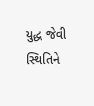યુદ્ધ જેવી સ્થિતિને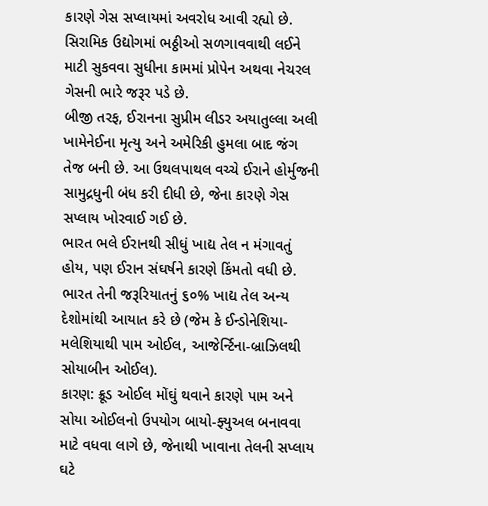કારણે ગેસ સપ્લાયમાં અવરોધ આવી રહ્યો છે. સિરામિક ઉદ્યોગમાં ભઠ્ઠીઓ સળગાવવાથી લઈને માટી સુકવવા સુધીના કામમાં પ્રોપેન અથવા નેચરલ ગેસની ભારે જરૂર પડે છે.
બીજી તરફ, ઈરાનના સુપ્રીમ લીડર અયાતુલ્લા અલી ખામેનેઈના મૃત્યુ અને અમેરિકી હુમલા બાદ જંગ તેજ બની છે. આ ઉથલપાથલ વચ્ચે ઈરાને હોર્મુજની સામુદ્રધુની બંધ કરી દીધી છે, જેના કારણે ગેસ સપ્લાય ખોરવાઈ ગઈ છે.
ભારત ભલે ઈરાનથી સીધું ખાદ્ય તેલ ન મંગાવતું હોય, પણ ઈરાન સંઘર્ષને કારણે કિંમતો વધી છે. ભારત તેની જરૂરિયાતનું ૬૦% ખાદ્ય તેલ અન્ય દેશોમાંથી આયાત કરે છે (જેમ કે ઈન્ડોનેશિયા-મલેશિયાથી પામ ઓઈલ, આજેર્ન્ટિના-બ્રાઝિલથી સોયાબીન ઓઈલ).
કારણ: ક્રૂડ ઓઈલ મોંઘું થવાને કારણે પામ અને સોયા ઓઈલનો ઉપયોગ બાયો-ફ્યુઅલ બનાવવા માટે વધવા લાગે છે, જેનાથી ખાવાના તેલની સપ્લાય ઘટે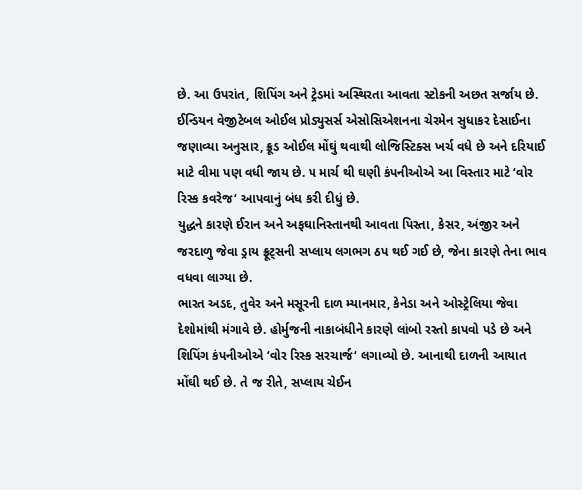છે. આ ઉપરાંત, શિપિંગ અને ટ્રેડમાં અસ્થિરતા આવતા સ્ટોકની અછત સર્જાય છે.
ઈન્ડિયન વેજીટેબલ ઓઈલ પ્રોડ્યુસર્સ એસોસિએશનના ચેરમેન સુધાકર દેસાઈના જણાવ્યા અનુસાર, ક્રૂડ ઓઈલ મોંઘું થવાથી લોજિસ્ટિક્સ ખર્ચ વધે છે અને દરિયાઈ માટે વીમા પણ વધી જાય છે. ૫ માર્ચ થી ઘણી કંપનીઓએ આ વિસ્તાર માટે ‘વોર રિસ્ક કવરેજ‘ આપવાનું બંધ કરી દીધું છે.
યુદ્ધને કારણે ઈરાન અને અફઘાનિસ્તાનથી આવતા પિસ્તા, કેસર, અંજીર અને જરદાળુ જેવા ડ્રાય ફ્રૂટ્સની સપ્લાય લગભગ ઠપ થઈ ગઈ છે, જેના કારણે તેના ભાવ વધવા લાગ્યા છે.
ભારત અડદ, તુવેર અને મસૂરની દાળ મ્યાનમાર, કેનેડા અને ઓસ્ટ્રેલિયા જેવા દેશોમાંથી મંગાવે છે. હોર્મુજની નાકાબંધીને કારણે લાંબો રસ્તો કાપવો પડે છે અને શિપિંગ કંપનીઓએ ‘વોર રિસ્ક સરચાર્જ‘ લગાવ્યો છે. આનાથી દાળની આયાત મોંઘી થઈ છે. તે જ રીતે, સપ્લાય ચેઈન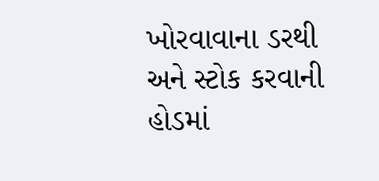ખોરવાવાના ડરથી અને સ્ટોક કરવાની હોડમાં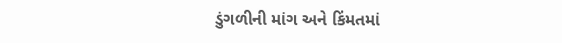ડુંગળીની માંગ અને કિંમતમાં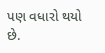પણ વધારો થયો છે.